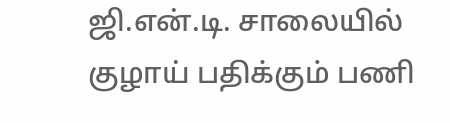ஜி.என்.டி. சாலையில் குழாய் பதிக்கும் பணி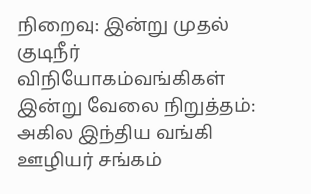நிறைவு: இன்று முதல் குடிநீர் விநியோகம்வங்கிகள் இன்று வேலை நிறுத்தம்: அகில இந்திய வங்கி ஊழியர் சங்கம்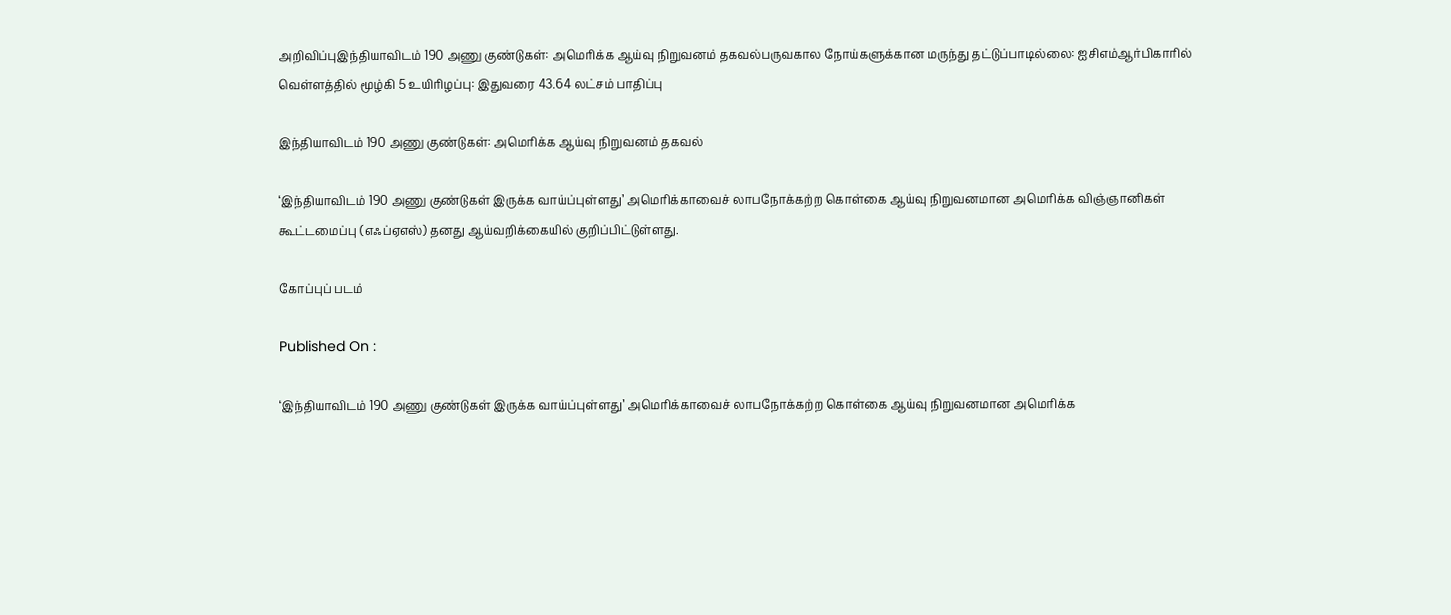அறிவிப்புஇந்தியாவிடம் 190 அணு குண்டுகள்: அமெரிக்க ஆய்வு நிறுவனம் தகவல்பருவகால நோய்களுக்கான மருந்து தட்டுப்பாடில்லை: ஐசிஎம்ஆர்பிகாரில் வெள்ளத்தில் மூழ்கி 5 உயிரிழப்பு: இதுவரை 43.64 லட்சம் பாதிப்பு

இந்தியாவிடம் 190 அணு குண்டுகள்: அமெரிக்க ஆய்வு நிறுவனம் தகவல்

‘இந்தியாவிடம் 190 அணு குண்டுகள் இருக்க வாய்ப்புள்ளது’ அமெரிக்காவைச் லாபநோக்கற்ற கொள்கை ஆய்வு நிறுவனமான அமெரிக்க விஞ்ஞானிகள் கூட்டமைப்பு (எஃப்ஏஎஸ்) தனது ஆய்வறிக்கையில் குறிப்பிட்டுள்ளது.

கோப்புப் படம்

Published On :

‘இந்தியாவிடம் 190 அணு குண்டுகள் இருக்க வாய்ப்புள்ளது’ அமெரிக்காவைச் லாபநோக்கற்ற கொள்கை ஆய்வு நிறுவனமான அமெரிக்க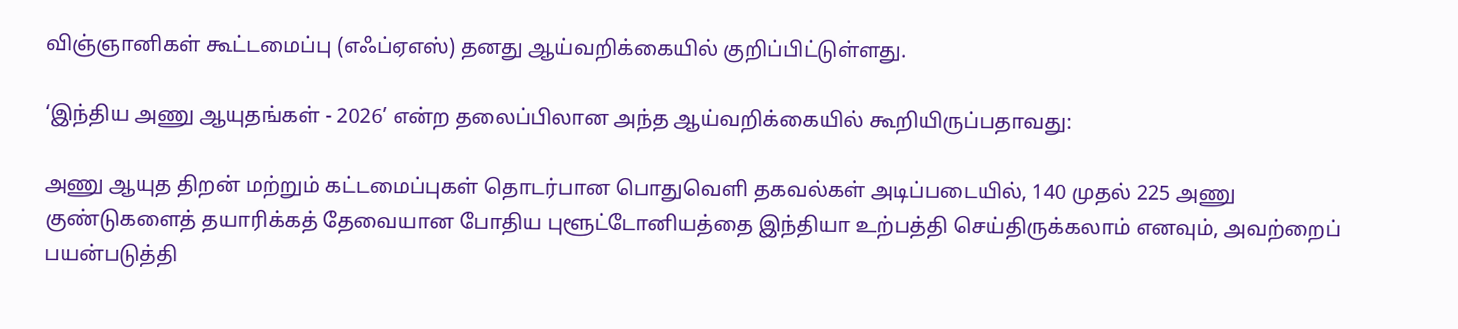விஞ்ஞானிகள் கூட்டமைப்பு (எஃப்ஏஎஸ்) தனது ஆய்வறிக்கையில் குறிப்பிட்டுள்ளது.

‘இந்திய அணு ஆயுதங்கள் - 2026’ என்ற தலைப்பிலான அந்த ஆய்வறிக்கையில் கூறியிருப்பதாவது:

அணு ஆயுத திறன் மற்றும் கட்டமைப்புகள் தொடர்பான பொதுவெளி தகவல்கள் அடிப்படையில், 140 முதல் 225 அணு குண்டுகளைத் தயாரிக்கத் தேவையான போதிய புளூட்டோனியத்தை இந்தியா உற்பத்தி செய்திருக்கலாம் எனவும், அவற்றைப் பயன்படுத்தி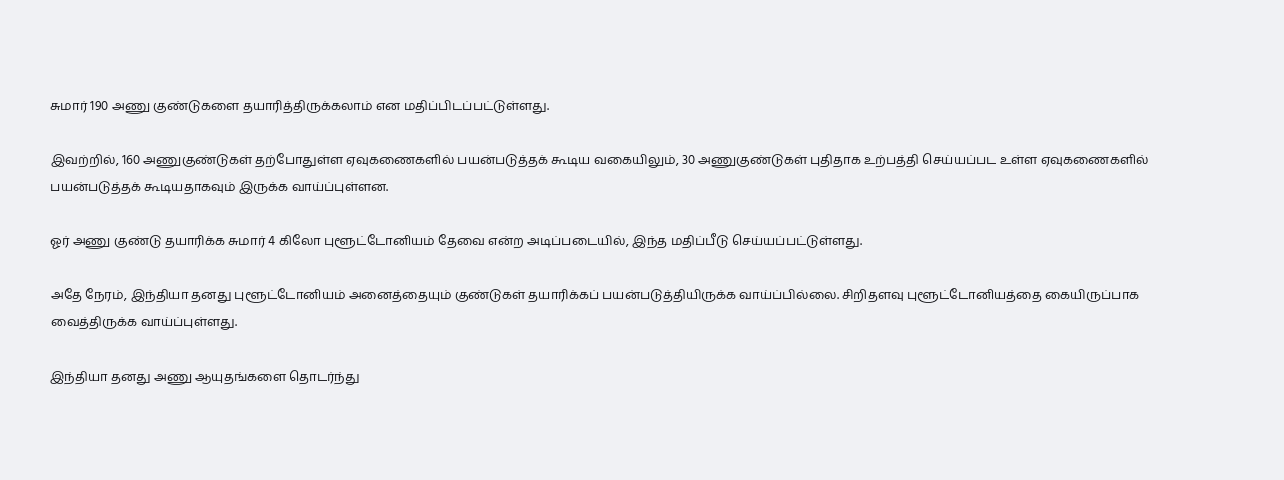சுமார் 190 அணு குண்டுகளை தயாரித்திருக்கலாம் என மதிப்பிடப்பட்டுள்ளது.

இவற்றில், 160 அணுகுண்டுகள் தற்போதுள்ள ஏவுகணைகளில் பயன்படுத்தக் கூடிய வகையிலும், 30 அணுகுண்டுகள் புதிதாக உற்பத்தி செய்யப்பட உள்ள ஏவுகணைகளில் பயன்படுத்தக் கூடியதாகவும் இருக்க வாய்ப்புள்ளன.

ஓர் அணு குண்டு தயாரிக்க சுமார் 4 கிலோ புளூட்டோனியம் தேவை என்ற அடிப்படையில், இந்த மதிப்பீடு செய்யப்பட்டுள்ளது.

அதே நேரம், இந்தியா தனது புளூட்டோனியம் அனைத்தையும் குண்டுகள் தயாரிக்கப் பயன்படுத்தியிருக்க வாய்ப்பில்லை. சிறிதளவு புளூட்டோனியத்தை கையிருப்பாக வைத்திருக்க வாய்ப்புள்ளது.

இந்தியா தனது அணு ஆயுதங்களை தொடர்ந்து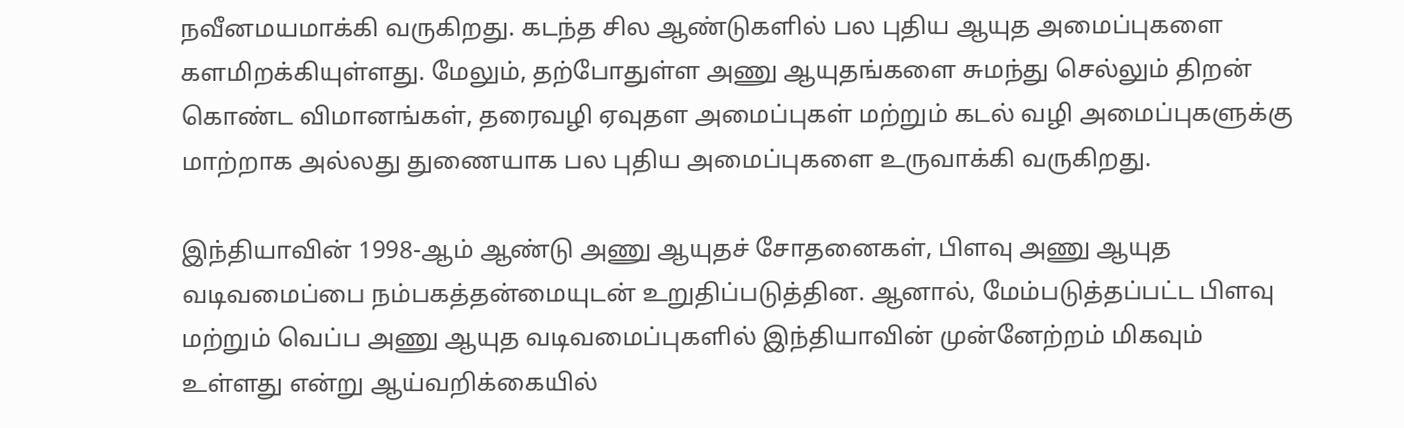நவீனமயமாக்கி வருகிறது. கடந்த சில ஆண்டுகளில் பல புதிய ஆயுத அமைப்புகளை களமிறக்கியுள்ளது. மேலும், தற்போதுள்ள அணு ஆயுதங்களை சுமந்து செல்லும் திறன் கொண்ட விமானங்கள், தரைவழி ஏவுதள அமைப்புகள் மற்றும் கடல் வழி அமைப்புகளுக்கு மாற்றாக அல்லது துணையாக பல புதிய அமைப்புகளை உருவாக்கி வருகிறது.

இந்தியாவின் 1998-ஆம் ஆண்டு அணு ஆயுதச் சோதனைகள், பிளவு அணு ஆயுத வடிவமைப்பை நம்பகத்தன்மையுடன் உறுதிப்படுத்தின. ஆனால், மேம்படுத்தப்பட்ட பிளவு மற்றும் வெப்ப அணு ஆயுத வடிவமைப்புகளில் இந்தியாவின் முன்னேற்றம் மிகவும் உள்ளது என்று ஆய்வறிக்கையில்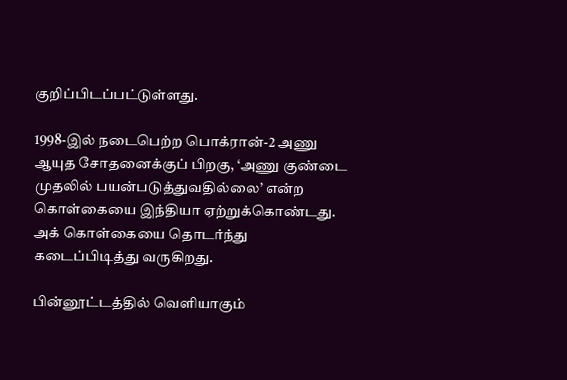குறிப்பிடப்பட்டுள்ளது.

1998-இல் நடைபெற்ற பொக்ரான்-2 அணு ஆயுத சோதனைக்குப் பிறகு, ‘அணு குண்டை முதலில் பயன்படுத்துவதில்லை’ என்ற கொள்கையை இந்தியா ஏற்றுக்கொண்டது. அக் கொள்கையை தொடர்ந்து கடைப்பிடித்து வருகிறது.

பின்னூட்டத்தில் வெளியாகும்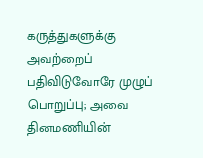கருத்துகளுக்கு அவற்றைப் பதிவிடுவோரே முழுப் பொறுப்பு; அவை தினமணியின்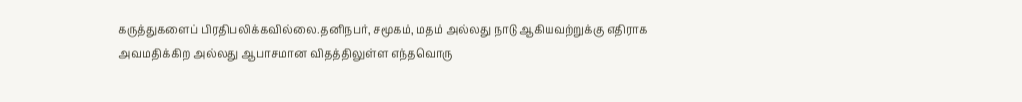கருத்துகளைப் பிரதிபலிக்கவில்லை.தனிநபர், சமூகம், மதம் அல்லது நாடு ஆகியவற்றுக்கு எதிராக அவமதிக்கிற அல்லது ஆபாசமான விதத்திலுள்ள எந்தவொரு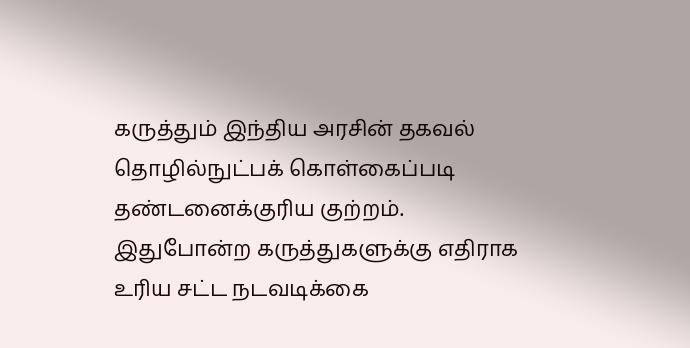கருத்தும் இந்திய அரசின் தகவல் தொழில்நுட்பக் கொள்கைப்படி தண்டனைக்குரிய குற்றம். இதுபோன்ற கருத்துகளுக்கு எதிராக உரிய சட்ட நடவடிக்கை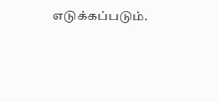எடுக்கப்படும்.